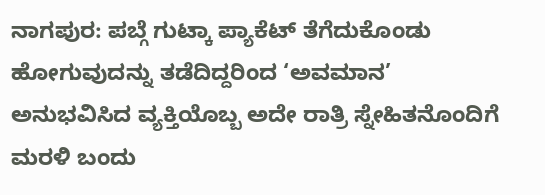ನಾಗಪುರ: ಪಬ್ಗೆ ಗುಟ್ಕಾ ಪ್ಯಾಕೆಟ್ ತೆಗೆದುಕೊಂಡು ಹೋಗುವುದನ್ನು ತಡೆದಿದ್ದರಿಂದ ‘ಅವಮಾನ’ ಅನುಭವಿಸಿದ ವ್ಯಕ್ತಿಯೊಬ್ಬ ಅದೇ ರಾತ್ರಿ ಸ್ನೇಹಿತನೊಂದಿಗೆ ಮರಳಿ ಬಂದು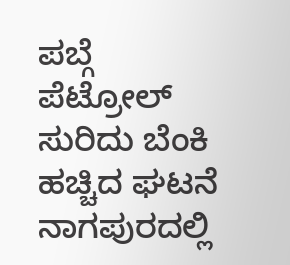ಪಬ್ಗೆ ಪೆಟ್ರೋಲ್ ಸುರಿದು ಬೆಂಕಿ ಹಚ್ಚಿದ ಘಟನೆ ನಾಗಪುರದಲ್ಲಿ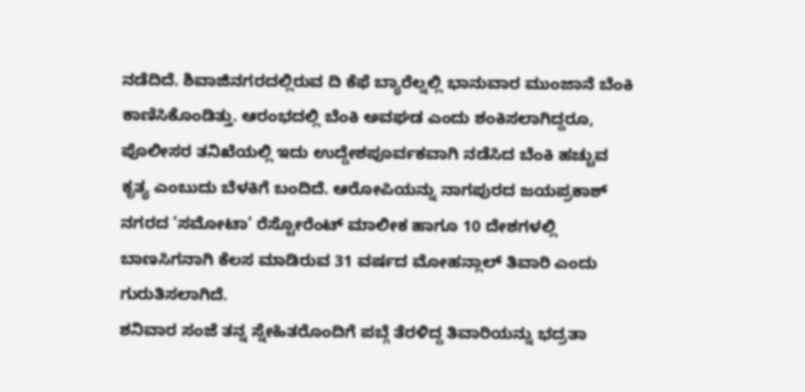ನಡೆದಿದೆ. ಶಿವಾಜಿನಗರದಲ್ಲಿರುವ ದಿ ಕೆಫೆ ಬ್ಯಾರೆಲ್ನಲ್ಲಿ ಭಾನುವಾರ ಮುಂಜಾನೆ ಬೆಂಕಿ ಕಾಣಿಸಿಕೊಂಡಿತ್ತು. ಆರಂಭದಲ್ಲಿ ಬೆಂಕಿ ಅವಘಡ ಎಂದು ಶಂಕಿಸಲಾಗಿದ್ದರೂ, ಪೊಲೀಸರ ತನಿಖೆಯಲ್ಲಿ ಇದು ಉದ್ದೇಶಪೂರ್ವಕವಾಗಿ ನಡೆಸಿದ ಬೆಂಕಿ ಹಚ್ಚುವ ಕೃತ್ಯ ಎಂಬುದು ಬೆಳಕಿಗೆ ಬಂದಿದೆ. ಆರೋಪಿಯನ್ನು ನಾಗಪುರದ ಜಯಪ್ರಕಾಶ್ ನಗರದ ‘ಸಮೋಟಾ’ ರೆಸ್ಟೋರೆಂಟ್ ಮಾಲೀಕ ಹಾಗೂ 10 ದೇಶಗಳಲ್ಲಿ ಬಾಣಸಿಗನಾಗಿ ಕೆಲಸ ಮಾಡಿರುವ 31 ವರ್ಷದ ಮೋಹನ್ಲಾಲ್ ತಿವಾರಿ ಎಂದು ಗುರುತಿಸಲಾಗಿದೆ.
ಶನಿವಾರ ಸಂಜೆ ತನ್ನ ಸ್ನೇಹಿತರೊಂದಿಗೆ ಪಬ್ಗೆ ತೆರಳಿದ್ದ ತಿವಾರಿಯನ್ನು ಭದ್ರತಾ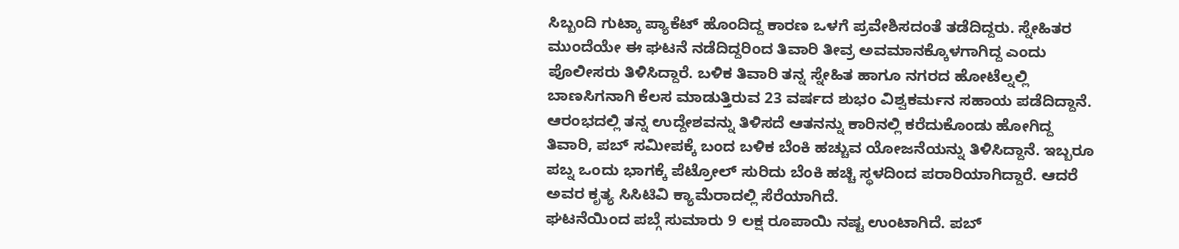ಸಿಬ್ಬಂದಿ ಗುಟ್ಕಾ ಪ್ಯಾಕೆಟ್ ಹೊಂದಿದ್ದ ಕಾರಣ ಒಳಗೆ ಪ್ರವೇಶಿಸದಂತೆ ತಡೆದಿದ್ದರು. ಸ್ನೇಹಿತರ ಮುಂದೆಯೇ ಈ ಘಟನೆ ನಡೆದಿದ್ದರಿಂದ ತಿವಾರಿ ತೀವ್ರ ಅವಮಾನಕ್ಕೊಳಗಾಗಿದ್ದ ಎಂದು ಪೊಲೀಸರು ತಿಳಿಸಿದ್ದಾರೆ. ಬಳಿಕ ತಿವಾರಿ ತನ್ನ ಸ್ನೇಹಿತ ಹಾಗೂ ನಗರದ ಹೋಟೆಲ್ನಲ್ಲಿ ಬಾಣಸಿಗನಾಗಿ ಕೆಲಸ ಮಾಡುತ್ತಿರುವ 23 ವರ್ಷದ ಶುಭಂ ವಿಶ್ವಕರ್ಮನ ಸಹಾಯ ಪಡೆದಿದ್ದಾನೆ.
ಆರಂಭದಲ್ಲಿ ತನ್ನ ಉದ್ದೇಶವನ್ನು ತಿಳಿಸದೆ ಆತನನ್ನು ಕಾರಿನಲ್ಲಿ ಕರೆದುಕೊಂಡು ಹೋಗಿದ್ದ ತಿವಾರಿ, ಪಬ್ ಸಮೀಪಕ್ಕೆ ಬಂದ ಬಳಿಕ ಬೆಂಕಿ ಹಚ್ಚುವ ಯೋಜನೆಯನ್ನು ತಿಳಿಸಿದ್ದಾನೆ. ಇಬ್ಬರೂ ಪಬ್ನ ಒಂದು ಭಾಗಕ್ಕೆ ಪೆಟ್ರೋಲ್ ಸುರಿದು ಬೆಂಕಿ ಹಚ್ಚಿ ಸ್ಥಳದಿಂದ ಪರಾರಿಯಾಗಿದ್ದಾರೆ. ಆದರೆ ಅವರ ಕೃತ್ಯ ಸಿಸಿಟಿವಿ ಕ್ಯಾಮೆರಾದಲ್ಲಿ ಸೆರೆಯಾಗಿದೆ.
ಘಟನೆಯಿಂದ ಪಬ್ಗೆ ಸುಮಾರು 9 ಲಕ್ಷ ರೂಪಾಯಿ ನಷ್ಟ ಉಂಟಾಗಿದೆ. ಪಬ್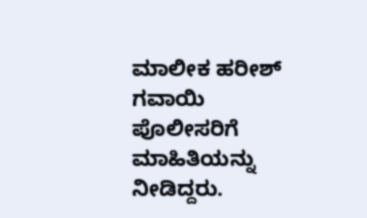ಮಾಲೀಕ ಹರೀಶ್ ಗವಾಯಿ ಪೊಲೀಸರಿಗೆ ಮಾಹಿತಿಯನ್ನು ನೀಡಿದ್ದರು.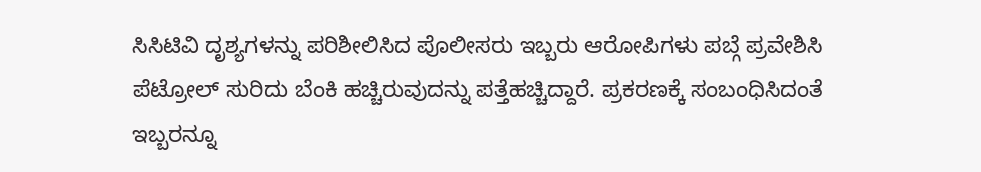ಸಿಸಿಟಿವಿ ದೃಶ್ಯಗಳನ್ನು ಪರಿಶೀಲಿಸಿದ ಪೊಲೀಸರು ಇಬ್ಬರು ಆರೋಪಿಗಳು ಪಬ್ಗೆ ಪ್ರವೇಶಿಸಿ ಪೆಟ್ರೋಲ್ ಸುರಿದು ಬೆಂಕಿ ಹಚ್ಚಿರುವುದನ್ನು ಪತ್ತೆಹಚ್ಚಿದ್ದಾರೆ. ಪ್ರಕರಣಕ್ಕೆ ಸಂಬಂಧಿಸಿದಂತೆ ಇಬ್ಬರನ್ನೂ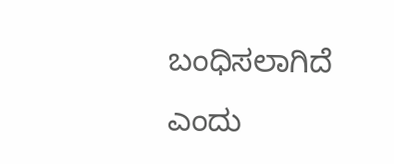ಬಂಧಿಸಲಾಗಿದೆ ಎಂದು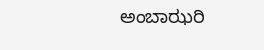ಅಂಬಾಝರಿ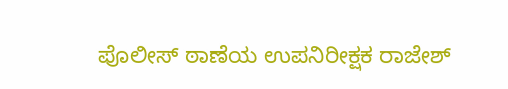ಪೊಲೀಸ್ ಠಾಣೆಯ ಉಪನಿರೀಕ್ಷಕ ರಾಜೇಶ್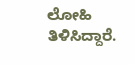ಲೋಹಿ ತಿಳಿಸಿದ್ದಾರೆ.